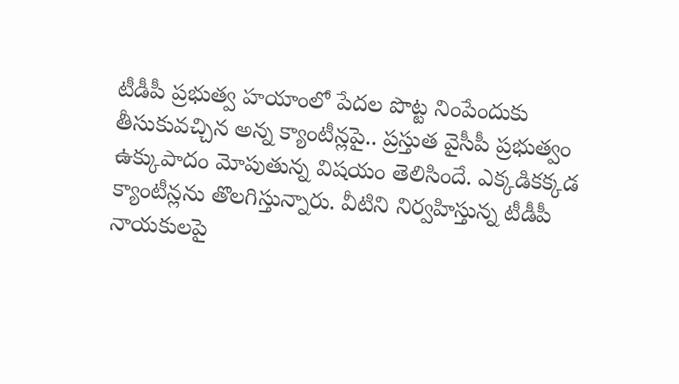టీడీపీ ప్రభుత్వ హయాంలో పేదల పొట్ట నింపేందుకు తీసుకువచ్చిన అన్న క్యాంటీన్లపై.. ప్రస్తుత వైసీపీ ప్రభుత్వం ఉక్కుపాదం మోపుతున్న విషయం తెలిసిందే. ఎక్కడికక్కడ క్యాంటీన్లను తొలగిస్తున్నారు. వీటిని నిర్వహిస్తున్న టీడీపీ నాయకులపై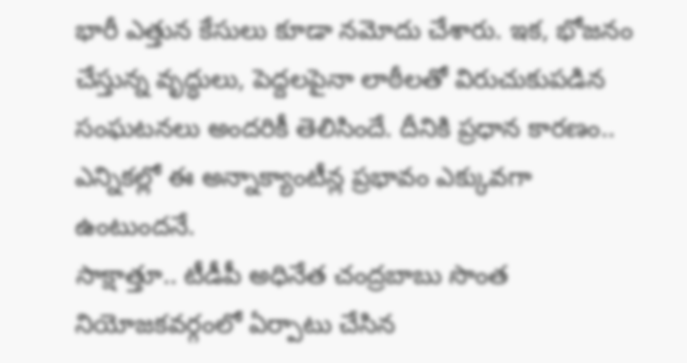భారీ ఎత్తున కేసులు కూడా నమోదు చేశారు. ఇక, భోజనం చేస్తున్న వృద్ధులు, పెద్దలపైనా లాఠీలతో విరుచుకుపడిన సంఘటనలు అందరికీ తెలిసిందే. దీనికి ప్రధాన కారణం.. ఎన్నికల్లో ఈ అన్నాక్యాంటీన్ల ప్రభావం ఎక్కువగా ఉంటుందనే.
సాక్షాత్తూ.. టీడీపీ అధినేత చంద్రబాబు సొంత నియోజకవర్గంలో ఏర్పాటు చేసిన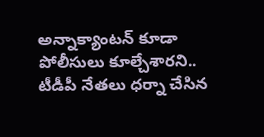అన్నాక్యాంటన్ కూడా పోలీసులు కూల్చేశారని.. టీడీపీ నేతలు ధర్నా చేసిన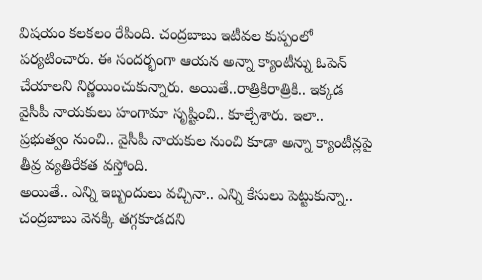విషయం కలకలం రేపింది. చంద్రబాబు ఇటీవల కుప్పంలో పర్యటించారు. ఈ సందర్భంగా ఆయన అన్నా క్యాంటీన్ను ఓపెన్ చేయాలని నిర్ణయించుకున్నారు. అయితే..రాత్రికిరాత్రికి.. ఇక్కడ వైసీపీ నాయకులు హంగామా సృష్టించి.. కూల్చేశారు. ఇలా.. ప్రభుత్వం నుంచి.. వైసీపీ నాయకుల నుంచి కూడా అన్నా క్యాంటీన్లపై తీవ్ర వ్యతిరేకత వస్తోంది.
అయితే.. ఎన్ని ఇబ్బందులు వచ్చినా.. ఎన్ని కేసులు పెట్టుకున్నా.. చంద్రబాబు వెనక్కి తగ్గకూడదని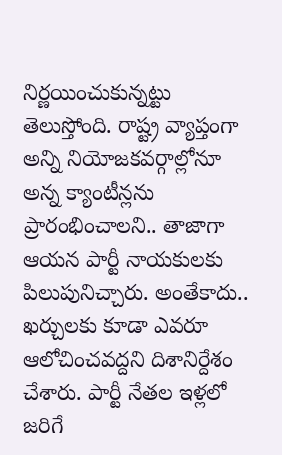నిర్ణయించుకున్నట్టు తెలుస్తోంది. రాష్ట్ర వ్యాప్తంగా అన్ని నియోజకవర్గాల్లోనూ అన్న క్యాంటీన్లను ప్రారంభించాలని.. తాజాగా ఆయన పార్టీ నాయకులకు పిలుపునిచ్చారు. అంతేకాదు.. ఖర్చులకు కూడా ఎవరూ ఆలోచించవద్దని దిశానిర్దేశం చేశారు. పార్టీ నేతల ఇళ్లలో జరిగే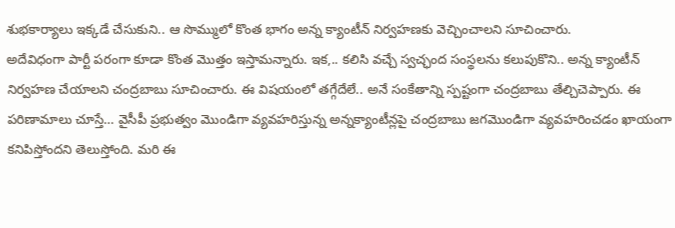శుభకార్యాలు ఇక్కడే చేసుకుని.. ఆ సొమ్ములో కొంత భాగం అన్న క్యాంటీన్ నిర్వహణకు వెచ్చించాలని సూచించారు.
అదేవిధంగా పార్టీ పరంగా కూడా కొంత మొత్తం ఇస్తామన్నారు. ఇక,.. కలిసి వచ్చే స్వచ్ఛంద సంస్థలను కలుపుకొని.. అన్న క్యాంటీన్ నిర్వహణ చేయాలని చంద్రబాబు సూచించారు. ఈ విషయంలో తగ్గేదేలే.. అనే సంకేతాన్ని స్పష్టంగా చంద్రబాబు తేల్చిచెప్పారు. ఈ పరిణామాలు చూస్తే… వైసీపీ ప్రభుత్వం మొండిగా వ్యవహరిస్తున్న అన్నక్యాంటీన్లపై చంద్రబాబు జగమొండిగా వ్యవహరించడం ఖాయంగా కనిపిస్తోందని తెలుస్తోంది. మరి ఈ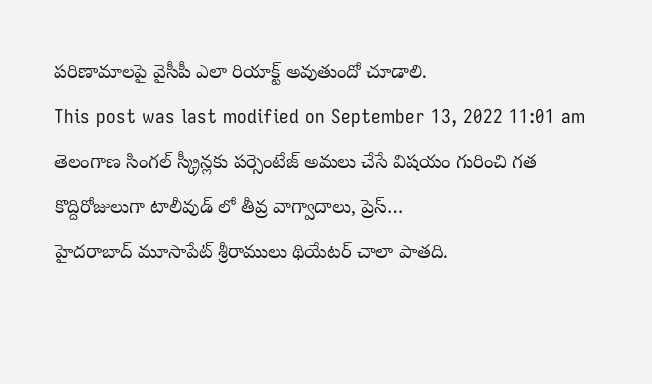పరిణామాలపై వైసీపీ ఎలా రియాక్ట్ అవుతుందో చూడాలి.
This post was last modified on September 13, 2022 11:01 am
తెలంగాణ సింగల్ స్క్రీన్లకు పర్సెంటేజ్ అమలు చేసే విషయం గురించి గత కొద్దిరోజులుగా టాలీవుడ్ లో తీవ్ర వాగ్వాదాలు, ప్రెస్…
హైదరాబాద్ మూసాపేట్ శ్రీరాములు థియేటర్ చాలా పాతది.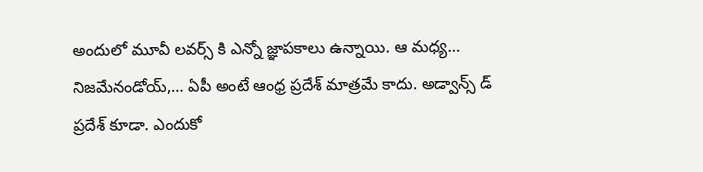అందులో మూవీ లవర్స్ కి ఎన్నో జ్ఞాపకాలు ఉన్నాయి. ఆ మధ్య…
నిజమేనండోయ్,… ఏపీ అంటే ఆంధ్ర ప్రదేశ్ మాత్రమే కాదు. అడ్వాన్స్ డ్ ప్రదేశ్ కూడా. ఎందుకో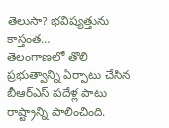తెలుసా? భవిష్యత్తును కాస్తంత…
తెలంగాణలో తొలి ప్రభుత్వాన్ని ఏర్పాటు చేసిన బీఆర్ఎస్ పదేళ్ల పాటు రాష్ట్రాన్ని పాలించింది.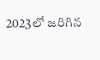2023లో జరిగిన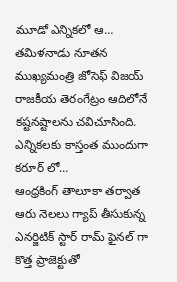మూడో ఎన్నికలో ఆ…
తమిళనాడు నూతన ముఖ్యమంత్రి జోసెఫ్ విజయ్ రాజకీయ తెరంగేట్రం ఆదిలోనే కష్టనష్టాలను చవిచూసింది. ఎన్నికలకు కాస్తంత ముందుగా కరూర్ లో…
ఆంధ్రకింగ్ తాలూకా తర్వాత ఆరు నెలలు గ్యాప్ తీసుకున్న ఎనర్జిటిక్ స్టార్ రామ్ ఫైనల్ గా కొత్త ప్రాజెక్టుతో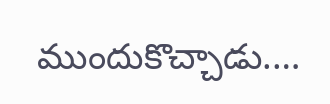ముందుకొచ్చాడు.…